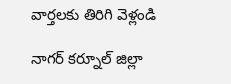వార్తలకు తిరిగి వెళ్లండి

నాగర్ కర్నూల్ జిల్లా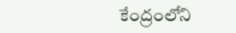కేంద్రంలోని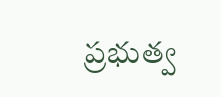ప్రభుత్వ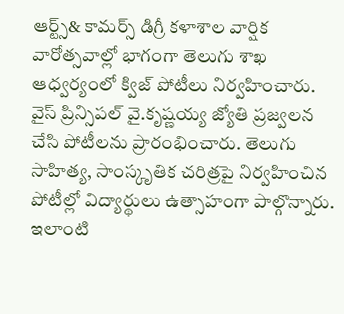ఆర్ట్స్& కామర్స్ డిగ్రీ కళాశాల వార్షిక వారోత్సవాల్లో భాగంగా తెలుగు శాఖ ఆధ్వర్యంలో క్విజ్ పోటీలు నిర్వహించారు.
వైస్ ప్రిన్సిపల్ వై.కృష్ణయ్య జ్యోతి ప్రజ్వలన చేసి పోటీలను ప్రారంభించారు. తెలుగు సాహిత్య, సాంస్కృతిక చరిత్రపై నిర్వహించిన పోటీల్లో విద్యార్థులు ఉత్సాహంగా పాల్గొన్నారు. ఇలాంటి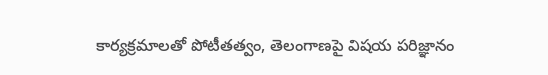కార్యక్రమాలతో పోటీతత్వం, తెలంగాణపై విషయ పరిజ్ఞానం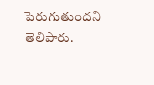పెరుగుతుందని తెలిపారు.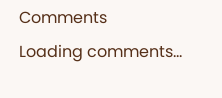Comments
Loading comments...